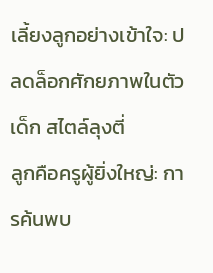เลี้ยงลูกอย่างเข้าใจ: ปลดล็อกศักยภาพในตัวเด็ก สไตล์ลุงตี่
ลูกคือครูผู้ยิ่งใหญ่: การค้นพบ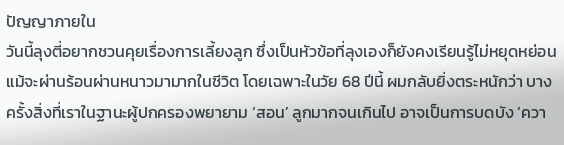ปัญญาภายใน
วันนี้ลุงตี่อยากชวนคุยเรื่องการเลี้ยงลูก ซึ่งเป็นหัวข้อที่ลุงเองก็ยังคงเรียนรู้ไม่หยุดหย่อน แม้จะผ่านร้อนผ่านหนาวมามากในชีวิต โดยเฉพาะในวัย 68 ปีนี้ ผมกลับยิ่งตระหนักว่า บางครั้งสิ่งที่เราในฐานะผู้ปกครองพยายาม ‘สอน’ ลูกมากจนเกินไป อาจเป็นการบดบัง ‘ควา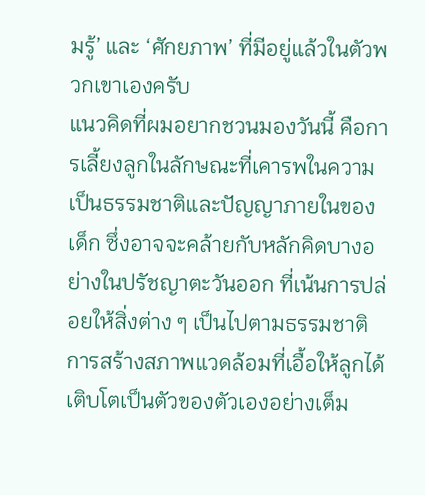มรู้’ และ ‘ศักยภาพ’ ที่มีอยู่แล้วในตัวพวกเขาเองครับ
แนวคิดที่ผมอยากชวนมองวันนี้ คือการเลี้ยงลูกในลักษณะที่เคารพในความเป็นธรรมชาติและปัญญาภายในของเด็ก ซึ่งอาจจะคล้ายกับหลักคิดบางอย่างในปรัชญาตะวันออก ที่เน้นการปล่อยให้สิ่งต่าง ๆ เป็นไปตามธรรมชาติ การสร้างสภาพแวดล้อมที่เอื้อให้ลูกได้เติบโตเป็นตัวของตัวเองอย่างเต็ม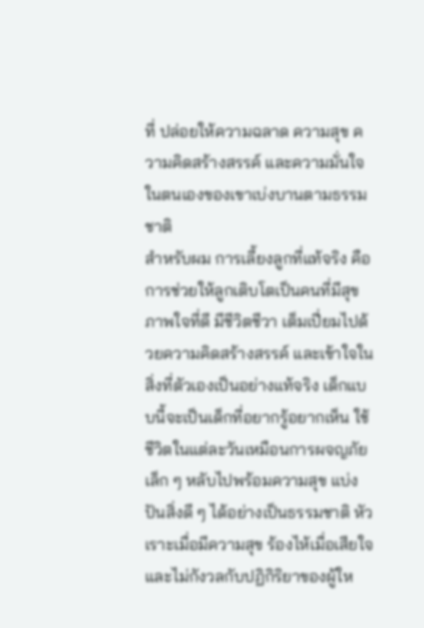ที่ ปล่อยให้ความฉลาด ความสุข ความคิดสร้างสรรค์ และความมั่นใจในตนเองของเขาเบ่งบานตามธรรมชาติ
สำหรับผม การเลี้ยงลูกที่แท้จริง คือการช่วยให้ลูกเติบโตเป็นคนที่มีสุขภาพใจที่ดี มีชีวิตชีวา เต็มเปี่ยมไปด้วยความคิดสร้างสรรค์ และเข้าใจในสิ่งที่ตัวเองเป็นอย่างแท้จริง เด็กแบบนี้จะเป็นเด็กที่อยากรู้อยากเห็น ใช้ชีวิตในแต่ละวันเหมือนการผจญภัยเล็ก ๆ หลับไปพร้อมความสุข แบ่งปันสิ่งดี ๆ ได้อย่างเป็นธรรมชาติ หัวเราะเมื่อมีความสุข ร้องไห้เมื่อเสียใจ และไม่กังวลกับปฏิกิริยาของผู้ให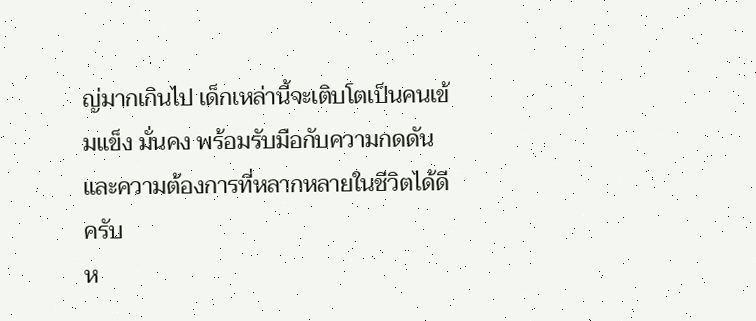ญ่มากเกินไป เด็กเหล่านี้จะเติบโตเป็นคนเข้มแข็ง มั่นคง พร้อมรับมือกับความกดดันและความต้องการที่หลากหลายในชีวิตได้ดีครับ
ห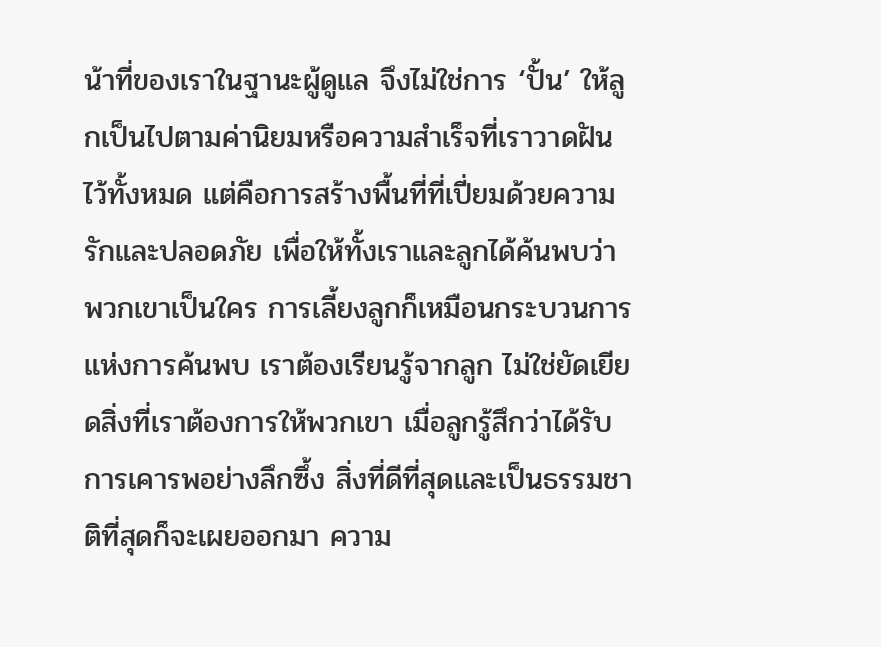น้าที่ของเราในฐานะผู้ดูแล จึงไม่ใช่การ ‘ปั้น’ ให้ลูกเป็นไปตามค่านิยมหรือความสำเร็จที่เราวาดฝันไว้ทั้งหมด แต่คือการสร้างพื้นที่ที่เปี่ยมด้วยความรักและปลอดภัย เพื่อให้ทั้งเราและลูกได้ค้นพบว่าพวกเขาเป็นใคร การเลี้ยงลูกก็เหมือนกระบวนการแห่งการค้นพบ เราต้องเรียนรู้จากลูก ไม่ใช่ยัดเยียดสิ่งที่เราต้องการให้พวกเขา เมื่อลูกรู้สึกว่าได้รับการเคารพอย่างลึกซึ้ง สิ่งที่ดีที่สุดและเป็นธรรมชาติที่สุดก็จะเผยออกมา ความ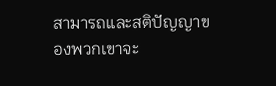สามารถและสติปัญญาของพวกเขาจะ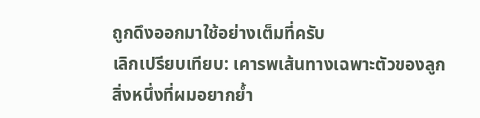ถูกดึงออกมาใช้อย่างเต็มที่ครับ
เลิกเปรียบเทียบ: เคารพเส้นทางเฉพาะตัวของลูก
สิ่งหนึ่งที่ผมอยากย้ำ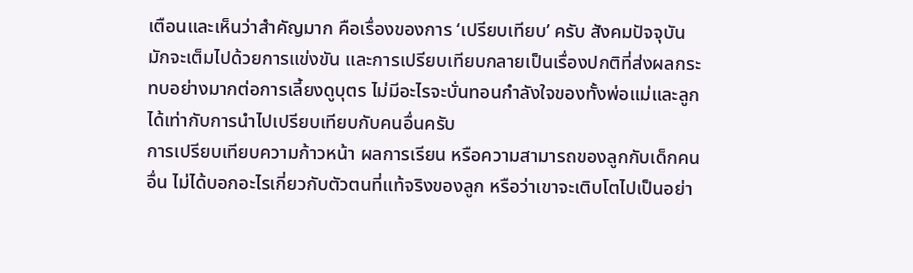เตือนและเห็นว่าสำคัญมาก คือเรื่องของการ ‘เปรียบเทียบ’ ครับ สังคมปัจจุบันมักจะเต็มไปด้วยการแข่งขัน และการเปรียบเทียบกลายเป็นเรื่องปกติที่ส่งผลกระทบอย่างมากต่อการเลี้ยงดูบุตร ไม่มีอะไรจะบั่นทอนกำลังใจของทั้งพ่อแม่และลูกได้เท่ากับการนำไปเปรียบเทียบกับคนอื่นครับ
การเปรียบเทียบความก้าวหน้า ผลการเรียน หรือความสามารถของลูกกับเด็กคนอื่น ไม่ได้บอกอะไรเกี่ยวกับตัวตนที่แท้จริงของลูก หรือว่าเขาจะเติบโตไปเป็นอย่า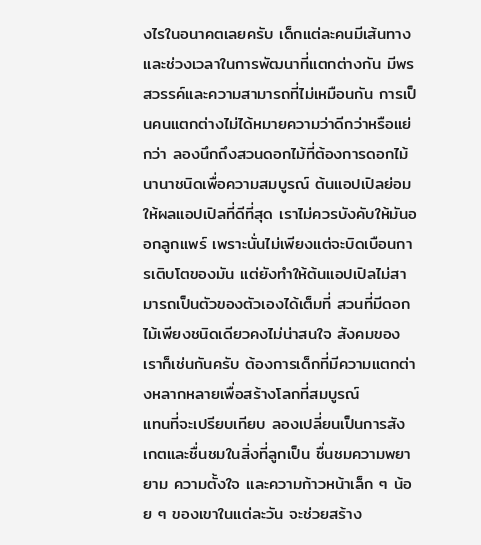งไรในอนาคตเลยครับ เด็กแต่ละคนมีเส้นทางและช่วงเวลาในการพัฒนาที่แตกต่างกัน มีพรสวรรค์และความสามารถที่ไม่เหมือนกัน การเป็นคนแตกต่างไม่ได้หมายความว่าดีกว่าหรือแย่กว่า ลองนึกถึงสวนดอกไม้ที่ต้องการดอกไม้นานาชนิดเพื่อความสมบูรณ์ ต้นแอปเปิลย่อมให้ผลแอปเปิลที่ดีที่สุด เราไม่ควรบังคับให้มันออกลูกแพร์ เพราะนั่นไม่เพียงแต่จะบิดเบือนการเติบโตของมัน แต่ยังทำให้ต้นแอปเปิลไม่สามารถเป็นตัวของตัวเองได้เต็มที่ สวนที่มีดอกไม้เพียงชนิดเดียวคงไม่น่าสนใจ สังคมของเราก็เช่นกันครับ ต้องการเด็กที่มีความแตกต่างหลากหลายเพื่อสร้างโลกที่สมบูรณ์
แทนที่จะเปรียบเทียบ ลองเปลี่ยนเป็นการสังเกตและชื่นชมในสิ่งที่ลูกเป็น ชื่นชมความพยายาม ความตั้งใจ และความก้าวหน้าเล็ก ๆ น้อย ๆ ของเขาในแต่ละวัน จะช่วยสร้าง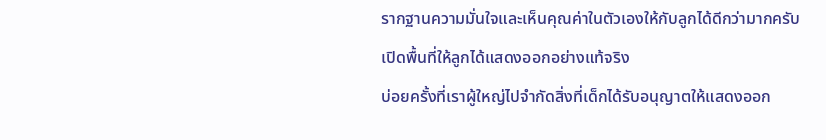รากฐานความมั่นใจและเห็นคุณค่าในตัวเองให้กับลูกได้ดีกว่ามากครับ
เปิดพื้นที่ให้ลูกได้แสดงออกอย่างแท้จริง
บ่อยครั้งที่เราผู้ใหญ่ไปจำกัดสิ่งที่เด็กได้รับอนุญาตให้แสดงออก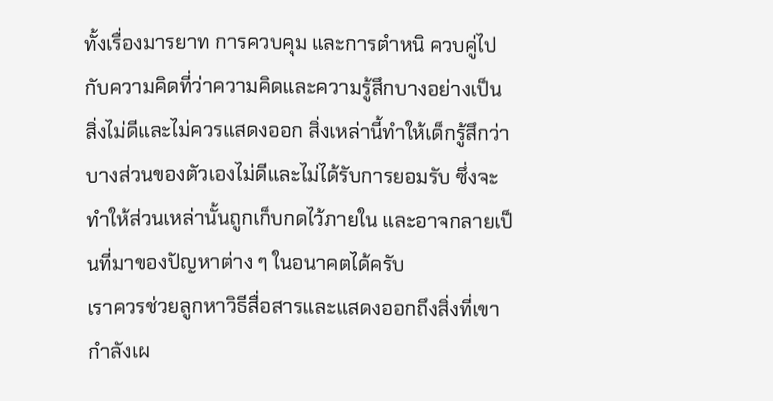ทั้งเรื่องมารยาท การควบคุม และการตำหนิ ควบคู่ไปกับความคิดที่ว่าความคิดและความรู้สึกบางอย่างเป็นสิ่งไม่ดีและไม่ควรแสดงออก สิ่งเหล่านี้ทำให้เด็กรู้สึกว่าบางส่วนของตัวเองไม่ดีและไม่ได้รับการยอมรับ ซึ่งจะทำให้ส่วนเหล่านั้นถูกเก็บกดไว้ภายใน และอาจกลายเป็นที่มาของปัญหาต่าง ๆ ในอนาคตได้ครับ
เราควรช่วยลูกหาวิธีสื่อสารและแสดงออกถึงสิ่งที่เขากำลังเผ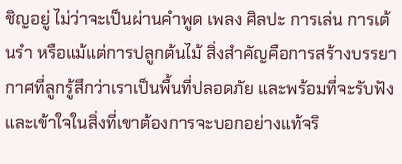ชิญอยู่ ไม่ว่าจะเป็นผ่านคำพูด เพลง ศิลปะ การเล่น การเต้นรำ หรือแม้แต่การปลูกต้นไม้ สิ่งสำคัญคือการสร้างบรรยากาศที่ลูกรู้สึกว่าเราเป็นพื้นที่ปลอดภัย และพร้อมที่จะรับฟังและเข้าใจในสิ่งที่เขาต้องการจะบอกอย่างแท้จริ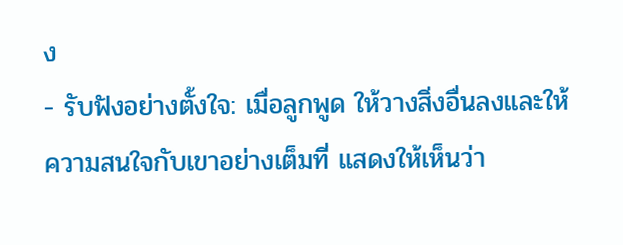ง
- รับฟังอย่างตั้งใจ: เมื่อลูกพูด ให้วางสิ่งอื่นลงและให้ความสนใจกับเขาอย่างเต็มที่ แสดงให้เห็นว่า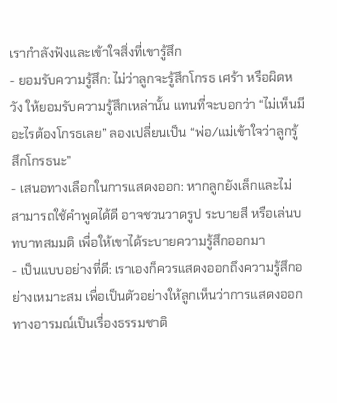เรากำลังฟังและเข้าใจสิ่งที่เขารู้สึก
- ยอมรับความรู้สึก: ไม่ว่าลูกจะรู้สึกโกรธ เศร้า หรือผิดหวัง ให้ยอมรับความรู้สึกเหล่านั้น แทนที่จะบอกว่า “ไม่เห็นมีอะไรต้องโกรธเลย” ลองเปลี่ยนเป็น “พ่อ/แม่เข้าใจว่าลูกรู้สึกโกรธนะ”
- เสนอทางเลือกในการแสดงออก: หากลูกยังเล็กและไม่สามารถใช้คำพูดได้ดี อาจชวนวาดรูป ระบายสี หรือเล่นบทบาทสมมติ เพื่อให้เขาได้ระบายความรู้สึกออกมา
- เป็นแบบอย่างที่ดี: เราเองก็ควรแสดงออกถึงความรู้สึกอย่างเหมาะสม เพื่อเป็นตัวอย่างให้ลูกเห็นว่าการแสดงออกทางอารมณ์เป็นเรื่องธรรมชาติ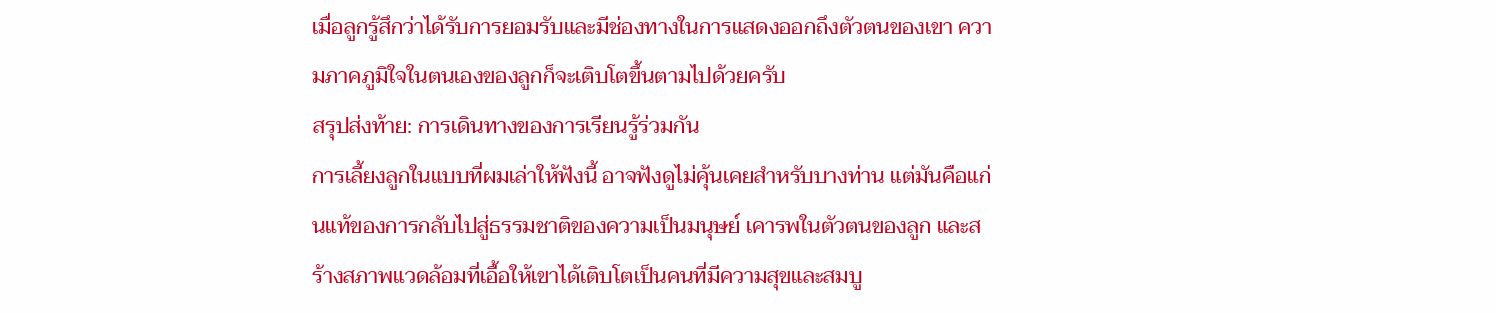เมื่อลูกรู้สึกว่าได้รับการยอมรับและมีช่องทางในการแสดงออกถึงตัวตนของเขา ความภาคภูมิใจในตนเองของลูกก็จะเติบโตขึ้นตามไปด้วยครับ
สรุปส่งท้าย: การเดินทางของการเรียนรู้ร่วมกัน
การเลี้ยงลูกในแบบที่ผมเล่าให้ฟังนี้ อาจฟังดูไม่คุ้นเคยสำหรับบางท่าน แต่มันคือแก่นแท้ของการกลับไปสู่ธรรมชาติของความเป็นมนุษย์ เคารพในตัวตนของลูก และสร้างสภาพแวดล้อมที่เอื้อให้เขาได้เติบโตเป็นคนที่มีความสุขและสมบู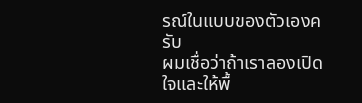รณ์ในแบบของตัวเองครับ
ผมเชื่อว่าถ้าเราลองเปิดใจและให้พื้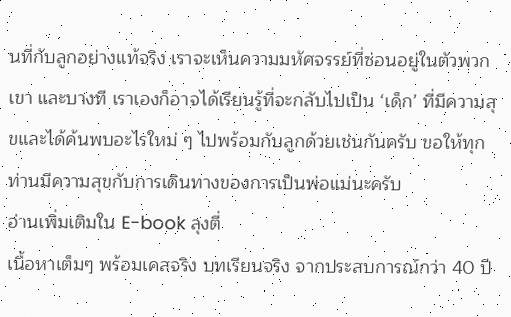นที่กับลูกอย่างแท้จริง เราจะเห็นความมหัศจรรย์ที่ซ่อนอยู่ในตัวพวกเขา และบางที เราเองก็อาจได้เรียนรู้ที่จะกลับไปเป็น ‘เด็ก’ ที่มีความสุขและได้ค้นพบอะไรใหม่ ๆ ไปพร้อมกับลูกด้วยเช่นกันครับ ขอให้ทุกท่านมีความสุขกับการเดินทางของการเป็นพ่อแม่นะครับ
อ่านเพิ่มเติมใน E-book ลุงตี่
เนื้อหาเต็มๆ พร้อมเคสจริง บทเรียนจริง จากประสบการณ์กว่า 40 ปี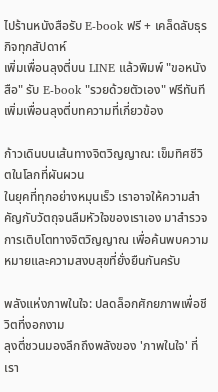ไปร้านหนังสือรับ E-book ฟรี + เคล็ดลับธุรกิจทุกสัปดาห์
เพิ่มเพื่อนลุงตี่บน LINE แล้วพิมพ์ "ขอหนังสือ" รับ E-book "รวยด้วยตัวเอง" ฟรีทันที
เพิ่มเพื่อนลุงตี่บทความที่เกี่ยวข้อง

ก้าวเดินบนเส้นทางจิตวิญญาณ: เข็มทิศชีวิตในโลกที่ผันผวน
ในยุคที่ทุกอย่างหมุนเร็ว เราอาจให้ความสำคัญกับวัตถุจนลืมหัวใจของเราเอง มาสำรวจการเติบโตทางจิตวิญญาณ เพื่อค้นพบความหมายและความสงบสุขที่ยั่งยืนกันครับ

พลังแห่งภาพในใจ: ปลดล็อกศักยภาพเพื่อชีวิตที่งอกงาม
ลุงตี่ชวนมองลึกถึงพลังของ 'ภาพในใจ' ที่เรา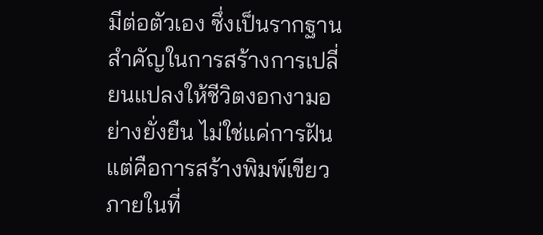มีต่อตัวเอง ซึ่งเป็นรากฐานสำคัญในการสร้างการเปลี่ยนแปลงให้ชีวิตงอกงามอย่างยั่งยืน ไม่ใช่แค่การฝัน แต่คือการสร้างพิมพ์เขียวภายในที่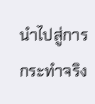นำไปสู่การกระทำจริง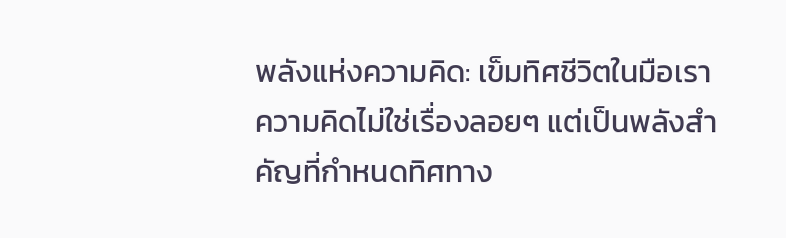พลังแห่งความคิด: เข็มทิศชีวิตในมือเรา
ความคิดไม่ใช่เรื่องลอยๆ แต่เป็นพลังสำคัญที่กำหนดทิศทาง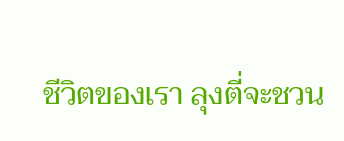ชีวิตของเรา ลุงตี่จะชวน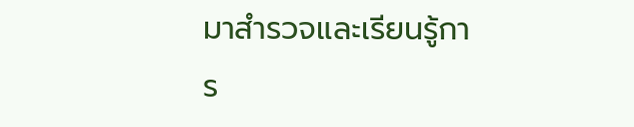มาสำรวจและเรียนรู้การ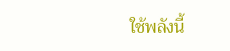ใช้พลังนี้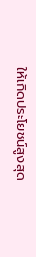ให้เกิดประโยชน์สูงสุด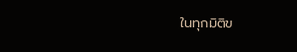ในทุกมิติข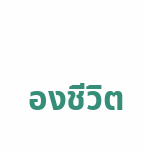องชีวิต